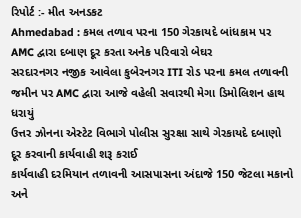રિપોર્ટ :- મીત અનડકટ
Ahmedabad : કમલ તળાવ પરના 150 ગેરકાયદે બાંધકામ પર AMC દ્વારા દબાણ દૂર કરતા અનેક પરિવારો બેઘર
સરદારનગર નજીક આવેલા કુબેરનગર ITI રોડ પરના કમલ તળાવની જમીન પર AMC દ્વારા આજે વહેલી સવારથી મેગા ડિમોલિશન હાથ ધરાયું
ઉત્તર ઝોનના એસ્ટેટ વિભાગે પોલીસ સુરક્ષા સાથે ગેરકાયદે દબાણો દૂર કરવાની કાર્યવાહી શરૂ કરાઈ
કાર્યવાહી દરમિયાન તળાવની આસપાસના અંદાજે 150 જેટલા મકાનો અને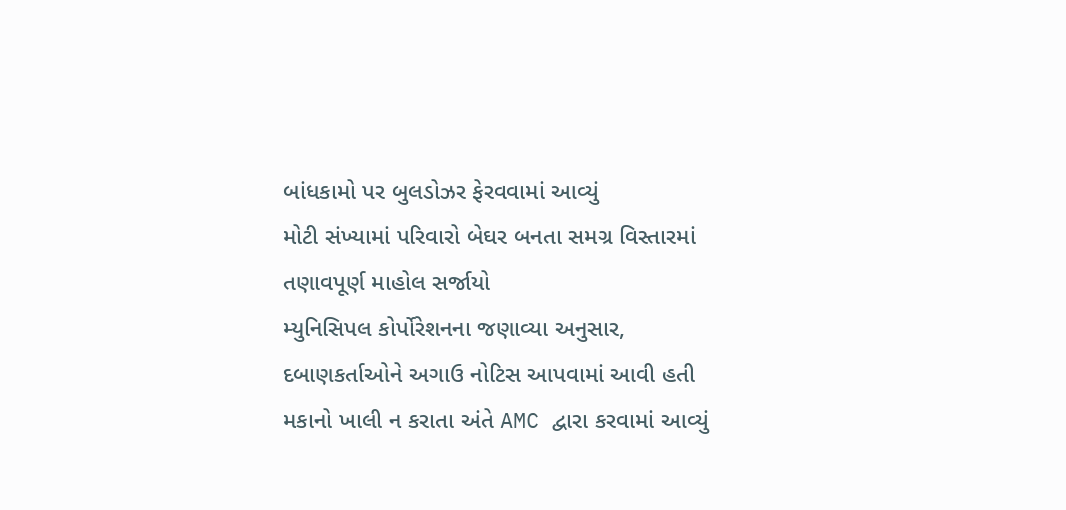બાંધકામો પર બુલડોઝર ફેરવવામાં આવ્યું
મોટી સંખ્યામાં પરિવારો બેઘર બનતા સમગ્ર વિસ્તારમાં તણાવપૂર્ણ માહોલ સર્જાયો
મ્યુનિસિપલ કોર્પોરેશનના જણાવ્યા અનુસાર, દબાણકર્તાઓને અગાઉ નોટિસ આપવામાં આવી હતી
મકાનો ખાલી ન કરાતા અંતે AMC દ્વારા કરવામાં આવ્યું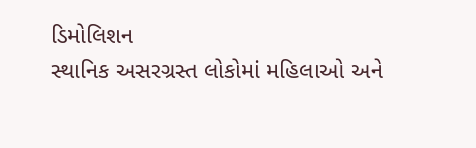ડિમોલિશન
સ્થાનિક અસરગ્રસ્ત લોકોમાં મહિલાઓ અને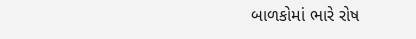બાળકોમાં ભારે રોષ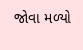જોવા મળ્યો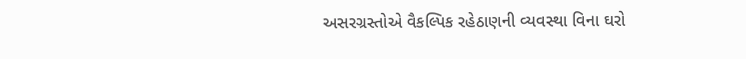અસરગ્રસ્તોએ વૈકલ્પિક રહેઠાણની વ્યવસ્થા વિના ઘરો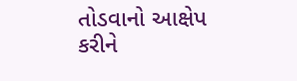તોડવાનો આક્ષેપ કરીને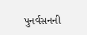પુનર્વસનની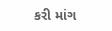કરી માંગ